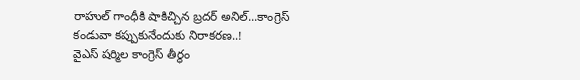రాహుల్ గాంధీకి షాకిచ్చిన బ్రదర్ అనిల్...కాంగ్రెస్ కండువా కప్పుకునేందుకు నిరాకరణ..!
వైఎస్ షర్మిల కాంగ్రెస్ తీర్థం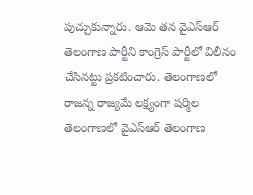పుచ్చుకున్నారు. ఆమె తన వైఎస్ఆర్ తెలంగాణ పార్టీని కాంగ్రెస్ పార్టీలో విలీనం చేసినట్టు ప్రకటించారు. తెలంగాణలో రాజన్న రాజ్యమే లక్ష్యంగా షర్మిల తెలంగాణలో వైఎస్ఆర్ తెలంగాణ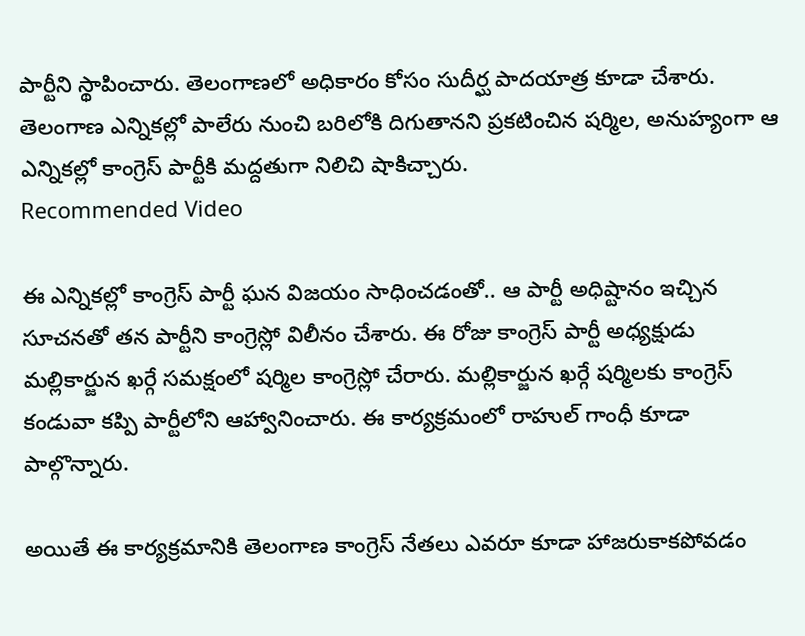పార్టీని స్థాపించారు. తెలంగాణలో అధికారం కోసం సుదీర్ఘ పాదయాత్ర కూడా చేశారు. తెలంగాణ ఎన్నికల్లో పాలేరు నుంచి బరిలోకి దిగుతానని ప్రకటించిన షర్మిల, అనుహ్యంగా ఆ ఎన్నికల్లో కాంగ్రెస్ పార్టీకి మద్దతుగా నిలిచి షాకిచ్చారు.
Recommended Video

ఈ ఎన్నికల్లో కాంగ్రెస్ పార్టీ ఘన విజయం సాధించడంతో.. ఆ పార్టీ అధిష్టానం ఇచ్చిన సూచనతో తన పార్టీని కాంగ్రెస్లో విలీనం చేశారు. ఈ రోజు కాంగ్రెస్ పార్టీ అధ్యక్షుడు మల్లికార్జున ఖర్గే సమక్షంలో షర్మిల కాంగ్రెస్లో చేరారు. మల్లికార్జున ఖర్గే షర్మిలకు కాంగ్రెస్ కండువా కప్పి పార్టీలోని ఆహ్వానించారు. ఈ కార్యక్రమంలో రాహుల్ గాంధీ కూడా పాల్గొన్నారు.

అయితే ఈ కార్యక్రమానికి తెలంగాణ కాంగ్రెస్ నేతలు ఎవరూ కూడా హాజరుకాకపోవడం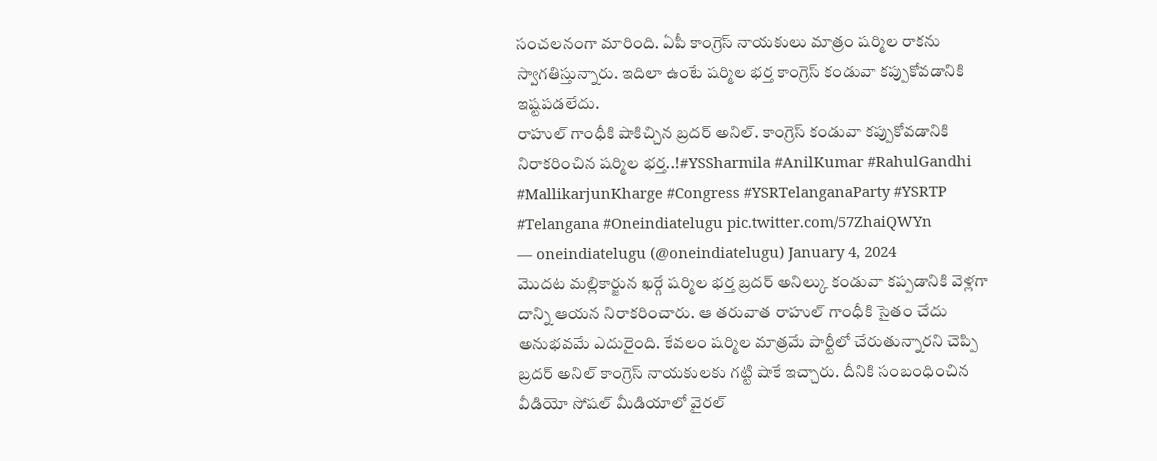సంచలనంగా మారింది. ఏపీ కాంగ్రెస్ నాయకులు మాత్రం షర్మిల రాకను స్వాగతిస్తున్నారు. ఇదిలా ఉంటే షర్మిల భర్త కాంగ్రెస్ కండువా కప్పుకోవడానికి ఇష్టపడలేదు.
రాహుల్ గాంధీకి షాకిచ్చిన బ్రదర్ అనిల్. కాంగ్రెస్ కండువా కప్పుకోవడానికి నిరాకరించిన షర్మిల భర్త..!#YSSharmila #AnilKumar #RahulGandhi #MallikarjunKharge #Congress #YSRTelanganaParty #YSRTP #Telangana #Oneindiatelugu pic.twitter.com/57ZhaiQWYn
— oneindiatelugu (@oneindiatelugu) January 4, 2024
మొదట మల్లికార్జున ఖర్గే షర్మిల భర్త బ్రదర్ అనిల్కు కండువా కప్పడానికి వెళ్లగా దాన్ని ఆయన నిరాకరించారు. ఆ తరువాత రాహుల్ గాంధీకి సైతం చేదు అనుభవమే ఎదురైంది. కేవలం షర్మిల మాత్రమే పార్టీలో చేరుతున్నారని చెప్పి బ్రదర్ అనిల్ కాంగ్రెస్ నాయకులకు గట్టి షాకే ఇచ్చారు. దీనికి సంబంధించిన వీడియో సోషల్ మీడియాలో వైరల్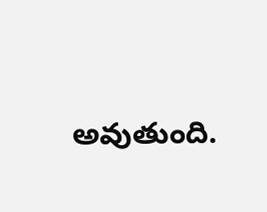అవుతుంది.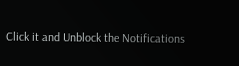Click it and Unblock the Notifications